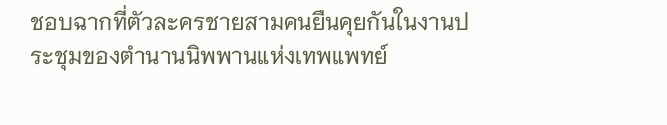ชอบฉากที่ตัวละครชายสามคนยืนคุยกันในงานประชุมของตำนานนิพพานแห่งเทพแพทย์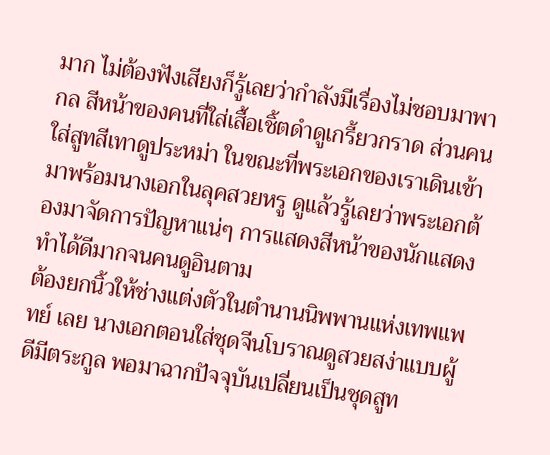มาก ไม่ต้องฟังเสียงก็รู้เลยว่ากำลังมีเรื่องไม่ชอบมาพากล สีหน้าของคนที่ใส่เสื้อเชิ้ตดำดูเกรี้ยวกราด ส่วนคนใส่สูทสีเทาดูประหม่า ในขณะที่พระเอกของเราเดินเข้ามาพร้อมนางเอกในลุคสวยหรู ดูแล้วรู้เลยว่าพระเอกต้องมาจัดการปัญหาแน่ๆ การแสดงสีหน้าของนักแสดงทำได้ดีมากจนคนดูอินตาม
ต้องยกนิ้วให้ช่างแต่งตัวในตำนานนิพพานแห่งเทพแพทย์ เลย นางเอกตอนใส่ชุดจีนโบราณดูสวยสง่าแบบผู้ดีมีตระกูล พอมาฉากปัจจุบันเปลี่ยนเป็นชุดสูท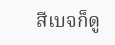สีเบจก็ดู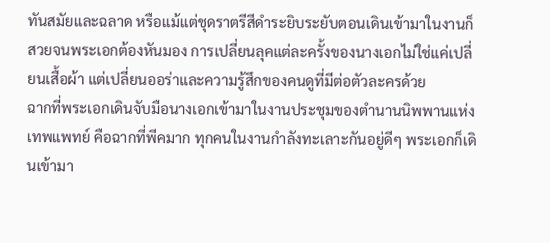ทันสมัยและฉลาด หรือแม้แต่ชุดราตรีสีดำระยิบระยับตอนเดินเข้ามาในงานก็สวยจนพระเอกต้องหันมอง การเปลี่ยนลุคแต่ละครั้งของนางเอกไม่ใช่แค่เปลี่ยนเสื้อผ้า แต่เปลี่ยนออร่าและความรู้สึกของคนดูที่มีต่อตัวละครด้วย
ฉากที่พระเอกเดินจับมือนางเอกเข้ามาในงานประชุมของตำนานนิพพานแห่งเทพแพทย์ คือฉากที่พีคมาก ทุกคนในงานกำลังทะเลาะกันอยู่ดีๆ พระเอกก็เดินเข้ามา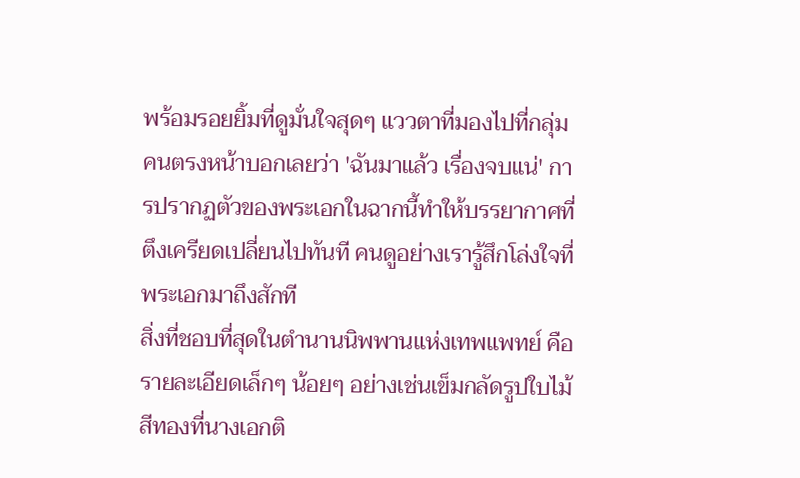พร้อมรอยยิ้มที่ดูมั่นใจสุดๆ แววตาที่มองไปที่กลุ่มคนตรงหน้าบอกเลยว่า 'ฉันมาแล้ว เรื่องจบแน่' การปรากฏตัวของพระเอกในฉากนี้ทำให้บรรยากาศที่ตึงเครียดเปลี่ยนไปทันที คนดูอย่างเรารู้สึกโล่งใจที่พระเอกมาถึงสักที
สิ่งที่ชอบที่สุดในตำนานนิพพานแห่งเทพแพทย์ คือรายละเอียดเล็กๆ น้อยๆ อย่างเช่นเข็มกลัดรูปใบไม้สีทองที่นางเอกติ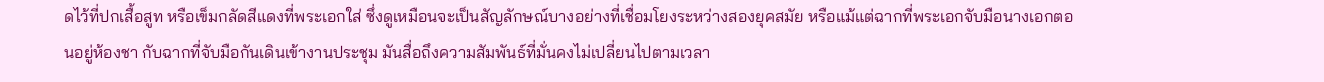ดไว้ที่ปกเสื้อสูท หรือเข็มกลัดสีแดงที่พระเอกใส่ ซึ่งดูเหมือนจะเป็นสัญลักษณ์บางอย่างที่เชื่อมโยงระหว่างสองยุคสมัย หรือแม้แต่ฉากที่พระเอกจับมือนางเอกตอนอยู่ห้องชา กับฉากที่จับมือกันเดินเข้างานประชุม มันสื่อถึงความสัมพันธ์ที่มั่นคงไม่เปลี่ยนไปตามเวลา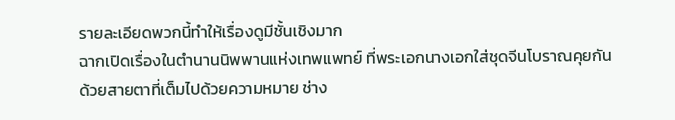รายละเอียดพวกนี้ทำให้เรื่องดูมีชั้นเชิงมาก
ฉากเปิดเรื่องในตำนานนิพพานแห่งเทพแพทย์ ที่พระเอกนางเอกใส่ชุดจีนโบราณคุยกันด้วยสายตาที่เต็มไปด้วยความหมาย ช่าง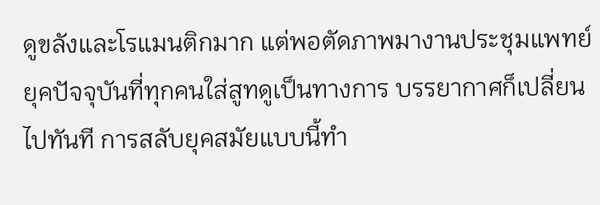ดูขลังและโรแมนติกมาก แต่พอตัดภาพมางานประชุมแพทย์ยุคปัจจุบันที่ทุกคนใส่สูทดูเป็นทางการ บรรยากาศก็เปลี่ยนไปทันที การสลับยุคสมัยแบบนี้ทำ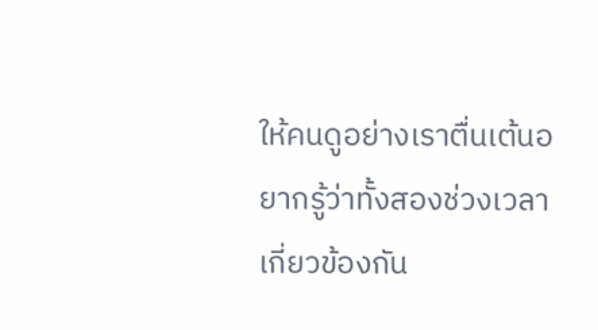ให้คนดูอย่างเราตื่นเต้นอยากรู้ว่าทั้งสองช่วงเวลาเกี่ยวข้องกัน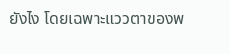ยังไง โดยเฉพาะแววตาของพ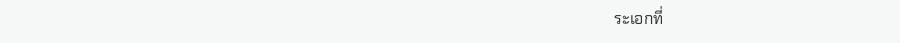ระเอกที่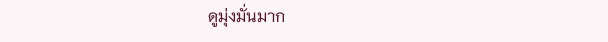ดูมุ่งมั่นมาก